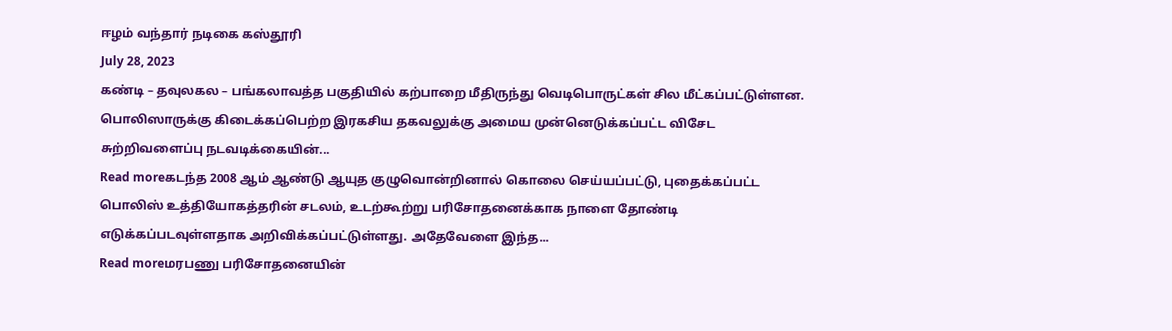ஈழம் வந்தார் நடிகை கஸ்தூரி
July 28, 2023
கண்டி – தவுலகல – பங்கலாவத்த பகுதியில் கற்பாறை மீதிருந்து வெடிபொருட்கள் சில மீட்கப்பட்டுள்ளன. பொலிஸாருக்கு கிடைக்கப்பெற்ற இரகசிய தகவலுக்கு அமைய முன்னெடுக்கப்பட்ட விசேட சுற்றிவளைப்பு நடவடிக்கையின்...
Read moreகடந்த 2008 ஆம் ஆண்டு ஆயுத குழுவொன்றினால் கொலை செய்யப்பட்டு, புதைக்கப்பட்ட பொலிஸ் உத்தியோகத்தரின் சடலம், உடற்கூற்று பரிசோதனைக்காக நாளை தோண்டி எடுக்கப்படவுள்ளதாக அறிவிக்கப்பட்டுள்ளது. அதேவேளை இந்த...
Read moreமரபணு பரிசோதனையின்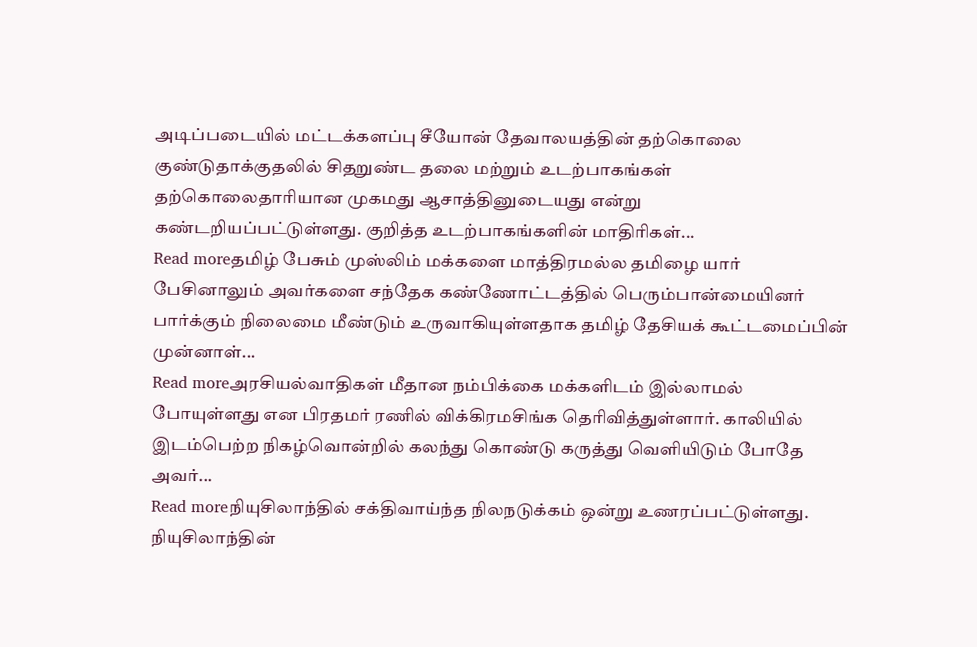அடிப்படையில் மட்டக்களப்பு சீயோன் தேவாலயத்தின் தற்கொலை குண்டுதாக்குதலில் சிதறுண்ட தலை மற்றும் உடற்பாகங்கள் தற்கொலைதாரியான முகமது ஆசாத்தினுடையது என்று கண்டறியப்பட்டுள்ளது. குறித்த உடற்பாகங்களின் மாதிரிகள்...
Read moreதமிழ் பேசும் முஸ்லிம் மக்களை மாத்திரமல்ல தமிழை யார் பேசினாலும் அவர்களை சந்தேக கண்ணோட்டத்தில் பெரும்பான்மையினர் பார்க்கும் நிலைமை மீண்டும் உருவாகியுள்ளதாக தமிழ் தேசியக் கூட்டமைப்பின் முன்னாள்...
Read moreஅரசியல்வாதிகள் மீதான நம்பிக்கை மக்களிடம் இல்லாமல் போயுள்ளது என பிரதமர் ரணில் விக்கிரமசிங்க தெரிவித்துள்ளார். காலியில் இடம்பெற்ற நிகழ்வொன்றில் கலந்து கொண்டு கருத்து வெளியிடும் போதே அவர்...
Read moreநியுசிலாந்தில் சக்திவாய்ந்த நிலநடுக்கம் ஒன்று உணரப்பட்டுள்ளது. நியுசிலாந்தின்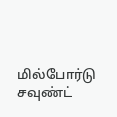மில்போர்டு சவுண்ட்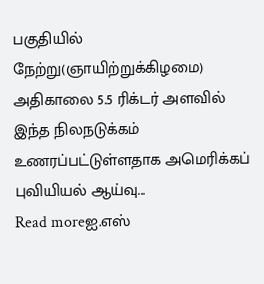பகுதியில் நேற்று(ஞாயிற்றுக்கிழமை) அதிகாலை 5.5 ரிக்டர் அளவில் இந்த நிலநடுக்கம் உணரப்பட்டுள்ளதாக அமெரிக்கப் புவியியல் ஆய்வு...
Read moreஐ.எஸ்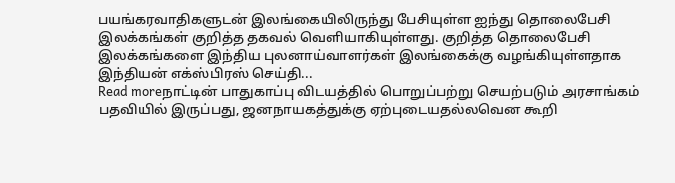பயங்கரவாதிகளுடன் இலங்கையிலிருந்து பேசியுள்ள ஐந்து தொலைபேசி இலக்கங்கள் குறித்த தகவல் வெளியாகியுள்ளது. குறித்த தொலைபேசி இலக்கங்களை இந்திய புலனாய்வாளர்கள் இலங்கைக்கு வழங்கியுள்ளதாக இந்தியன் எக்ஸ்பிரஸ் செய்தி...
Read moreநாட்டின் பாதுகாப்பு விடயத்தில் பொறுப்பற்று செயற்படும் அரசாங்கம் பதவியில் இருப்பது, ஜனநாயகத்துக்கு ஏற்புடையதல்லவென கூறி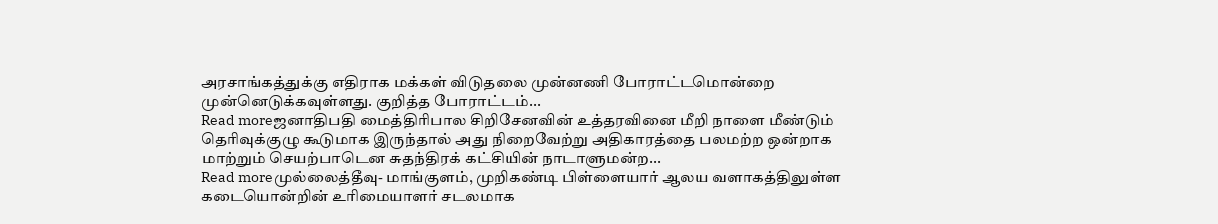அரசாங்கத்துக்கு எதிராக மக்கள் விடுதலை முன்னணி போராட்டமொன்றை முன்னெடுக்கவுள்ளது. குறித்த போராட்டம்...
Read moreஜனாதிபதி மைத்திரிபால சிறிசேனவின் உத்தரவினை மீறி நாளை மீண்டும் தெரிவுக்குழு கூடுமாக இருந்தால் அது நிறைவேற்று அதிகாரத்தை பலமற்ற ஒன்றாக மாற்றும் செயற்பாடென சுதந்திரக் கட்சியின் நாடாளுமன்ற...
Read moreமுல்லைத்தீவு- மாங்குளம், முறிகண்டி பிள்ளையார் ஆலய வளாகத்திலுள்ள கடையொன்றின் உரிமையாளர் சடலமாக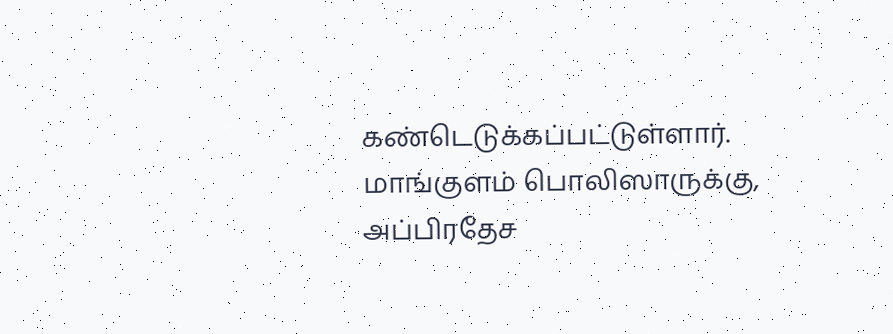கண்டெடுக்கப்பட்டுள்ளார். மாங்குளம் பொலிஸாருக்கு, அப்பிரதேச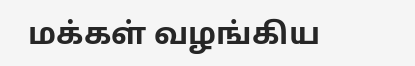மக்கள் வழங்கிய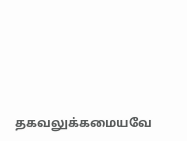தகவலுக்கமையவே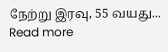நேற்று இரவு, 55 வயது...
Read more